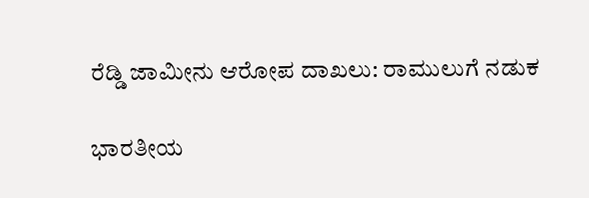ರೆಡ್ಡಿ ಜಾಮೀನು ಆರೋಪ ದಾಖಲು: ರಾಮುಲುಗೆ ನಡುಕ

ಭಾರತೀಯ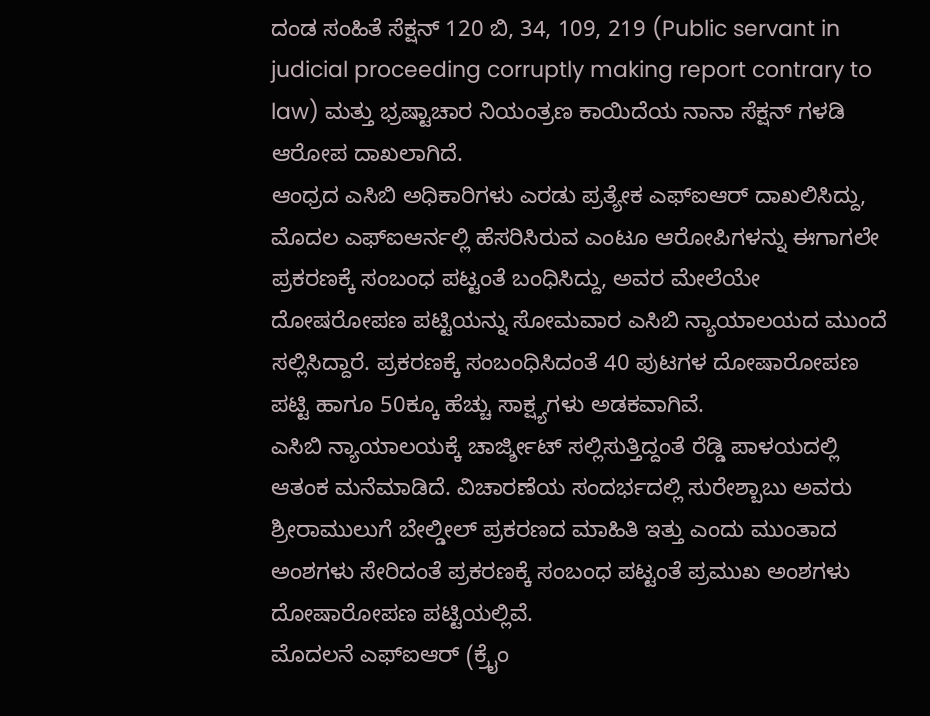ದಂಡ ಸಂಹಿತೆ ಸೆಕ್ಷನ್ 120 ಬಿ, 34, 109, 219 (Public servant in judicial proceeding corruptly making report contrary to law) ಮತ್ತು ಭ್ರಷ್ಟಾಚಾರ ನಿಯಂತ್ರಣ ಕಾಯಿದೆಯ ನಾನಾ ಸೆಕ್ಷನ್ ಗಳಡಿ ಆರೋಪ ದಾಖಲಾಗಿದೆ.
ಆಂಧ್ರದ ಎಸಿಬಿ ಅಧಿಕಾರಿಗಳು ಎರಡು ಪ್ರತ್ಯೇಕ ಎಫ್ಐಆರ್ ದಾಖಲಿಸಿದ್ದು, ಮೊದಲ ಎಫ್ಐಆರ್ನಲ್ಲಿ ಹೆಸರಿಸಿರುವ ಎಂಟೂ ಆರೋಪಿಗಳನ್ನು ಈಗಾಗಲೇ ಪ್ರಕರಣಕ್ಕೆ ಸಂಬಂಧ ಪಟ್ಟಂತೆ ಬಂಧಿಸಿದ್ದು, ಅವರ ಮೇಲೆಯೇ ದೋಷರೋಪಣ ಪಟ್ಟಿಯನ್ನು ಸೋಮವಾರ ಎಸಿಬಿ ನ್ಯಾಯಾಲಯದ ಮುಂದೆ ಸಲ್ಲಿಸಿದ್ದಾರೆ. ಪ್ರಕರಣಕ್ಕೆ ಸಂಬಂಧಿಸಿದಂತೆ 40 ಪುಟಗಳ ದೋಷಾರೋಪಣ ಪಟ್ಟಿ ಹಾಗೂ 50ಕ್ಕೂ ಹೆಚ್ಚು ಸಾಕ್ಷ್ಯಗಳು ಅಡಕವಾಗಿವೆ.
ಎಸಿಬಿ ನ್ಯಾಯಾಲಯಕ್ಕೆ ಚಾರ್ಜ್ಶೀಟ್ ಸಲ್ಲಿಸುತ್ತಿದ್ದಂತೆ ರೆಡ್ಡಿ ಪಾಳಯದಲ್ಲಿ ಆತಂಕ ಮನೆಮಾಡಿದೆ. ವಿಚಾರಣೆಯ ಸಂದರ್ಭದಲ್ಲಿ ಸುರೇಶ್ಬಾಬು ಅವರು ಶ್ರೀರಾಮುಲುಗೆ ಬೇಲ್ಡೀಲ್ ಪ್ರಕರಣದ ಮಾಹಿತಿ ಇತ್ತು ಎಂದು ಮುಂತಾದ ಅಂಶಗಳು ಸೇರಿದಂತೆ ಪ್ರಕರಣಕ್ಕೆ ಸಂಬಂಧ ಪಟ್ಟಂತೆ ಪ್ರಮುಖ ಅಂಶಗಳು ದೋಷಾರೋಪಣ ಪಟ್ಟಿಯಲ್ಲಿವೆ.
ಮೊದಲನೆ ಎಫ್ಐಆರ್ (ಕ್ರೈಂ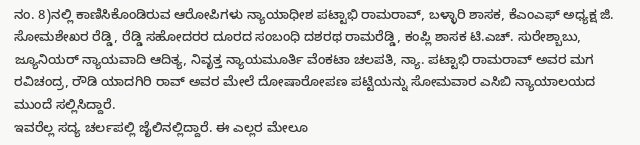ನಂ. 8)ನಲ್ಲಿ ಕಾಣಿಸಿಕೊಂಡಿರುವ ಆರೋಪಿಗಳು ನ್ಯಾಯಾಧೀಶ ಪಟ್ಟಾಭಿ ರಾಮರಾವ್, ಬಳ್ಳಾರಿ ಶಾಸಕ, ಕೆಎಂಎಫ್ ಅಧ್ಯಕ್ಷ ಜಿ. ಸೋಮಶೇಖರ ರೆಡ್ಡಿ, ರೆಡ್ಡಿ ಸಹೋದರರ ದೂರದ ಸಂಬಂಧಿ ದಶರಥ ರಾಮರೆಡ್ಡಿ, ಕಂಪ್ಲಿ ಶಾಸಕ ಟಿ.ಎಚ್. ಸುರೇಶ್ಬಾಬು, ಜ್ಯೂನಿಯರ್ ನ್ಯಾಯವಾದಿ ಆದಿತ್ಯ, ನಿವೃತ್ತ ನ್ಯಾಯಮೂರ್ತಿ ವೆಂಕಟಾ ಚಲಪತಿ, ನ್ಯಾ. ಪಟ್ಟಾಭಿ ರಾಮರಾವ್ ಅವರ ಮಗ ರವಿಚಂದ್ರ, ರೌಡಿ ಯಾದಗಿರಿ ರಾವ್ ಅವರ ಮೇಲೆ ದೋಷಾರೋಪಣ ಪಟ್ಟಿಯನ್ನು ಸೋಮವಾರ ಎಸಿಬಿ ನ್ಯಾಯಾಲಯದ ಮುಂದೆ ಸಲ್ಲಿಸಿದ್ದಾರೆ.
ಇವರೆಲ್ಲ ಸದ್ಯ ಚರ್ಲಪಲ್ಲಿ ಜೈಲಿನಲ್ಲಿದ್ದಾರೆ. ಈ ಎಲ್ಲರ ಮೇಲೂ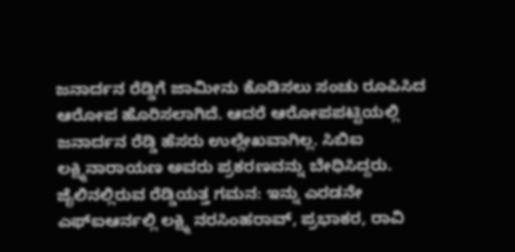ಜನಾರ್ದನ ರೆಡ್ಡಿಗೆ ಜಾಮೀನು ಕೊಡಿಸಲು ಸಂಚು ರೂಪಿಸಿದ ಆರೋಪ ಹೊರಿಸಲಾಗಿದೆ. ಆದರೆ ಆರೋಪಪಟ್ಟಿಯಲ್ಲಿ ಜನಾರ್ದನ ರೆಡ್ಡಿ ಹೆಸರು ಉಲ್ಲೇಖವಾಗಿಲ್ಲ. ಸಿಬಿಐ ಲಕ್ಷ್ಮಿನಾರಾಯಣ ಅವರು ಪ್ರಕರಣವನ್ನು ಬೇಧಿಸಿದ್ದರು.
ಜೈಲಿನಲ್ಲಿರುವ ರೆಡ್ಡಿಯತ್ತ ಗಮನ: ಇನ್ನು ಎರಡನೇ ಎಫ್ಐಆರ್ನಲ್ಲಿ ಲಕ್ಷ್ಮಿ ನರಸಿಂಹರಾವ್, ಪ್ರಭಾಕರ, ರಾವಿ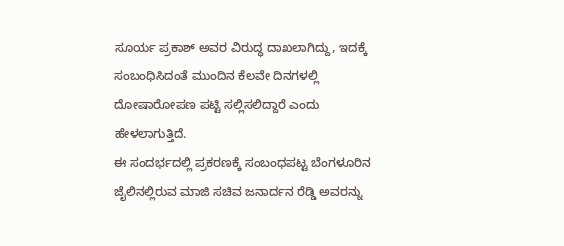ಸೂರ್ಯ ಪ್ರಕಾಶ್ ಅವರ ವಿರುದ್ಧ ದಾಖಲಾಗಿದ್ದು, ಇದಕ್ಕೆ ಸಂಬಂಧಿಸಿದಂತೆ ಮುಂದಿನ ಕೆಲವೇ ದಿನಗಳಲ್ಲಿ ದೋಷಾರೋಪಣ ಪಟ್ಟಿ ಸಲ್ಲಿಸಲಿದ್ದಾರೆ ಎಂದು ಹೇಳಲಾಗುತ್ತಿದೆ.
ಈ ಸಂದರ್ಭದಲ್ಲಿ ಪ್ರಕರಣಕ್ಕೆ ಸಂಬಂಧಪಟ್ಟ ಬೆಂಗಳೂರಿನ ಜೈಲಿನಲ್ಲಿರುವ ಮಾಜಿ ಸಚಿವ ಜನಾರ್ದನ ರೆಡ್ಡಿ ಅವರನ್ನು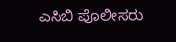ಎಸಿಬಿ ಪೊಲೀಸರು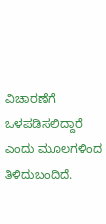ವಿಚಾರಣೆಗೆ ಒಳಪಡಿಸಲಿದ್ದಾರೆ ಎಂದು ಮೂಲಗಳಿಂದ ತಿಳಿದುಬಂದಿದೆ.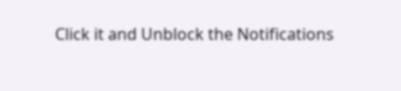Click it and Unblock the Notifications